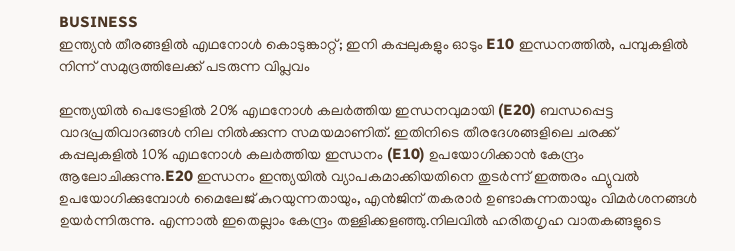BUSINESS
ഇന്ത്യൻ തീരങ്ങളിൽ എഥനോൾ കൊടുങ്കാറ്റ്; ഇനി കപ്പലുകളും ഓടും E10 ഇന്ധനത്തിൽ, പമ്പുകളിൽ നിന്ന് സമുദ്രത്തിലേക്ക് പടരുന്ന വിപ്ലവം

ഇന്ത്യയിൽ പെട്രോളിൽ 20% എഥനോൾ കലർത്തിയ ഇന്ധനവുമായി (E20) ബന്ധപ്പെട്ട വാദപ്രതിവാദങ്ങൾ നില നിൽക്കുന്ന സമയമാണിത്. ഇതിനിടെ തീരദേശങ്ങളിലെ ചരക്ക് കപ്പലുകളിൽ 10% എഥനോൾ കലർത്തിയ ഇന്ധനം (E10) ഉപയോഗിക്കാൻ കേന്ദ്രം ആലോചിക്കുന്നു.E20 ഇന്ധനം ഇന്ത്യയിൽ വ്യാപകമാക്കിയതിനെ തുടർന്ന് ഇത്തരം ഫ്യുവൽ ഉപയോഗിക്കുമ്പോൾ മൈലേജ് കുറയുന്നതായും, എൻജിന് തകരാർ ഉണ്ടാകുന്നതായും വിമർശനങ്ങൾ ഉയർന്നിരുന്നു. എന്നാൽ ഇതെല്ലാം കേന്ദ്രം തള്ളിക്കളഞ്ഞു.നിലവിൽ ഹരിതഗൃഹ വാതകങ്ങളുടെ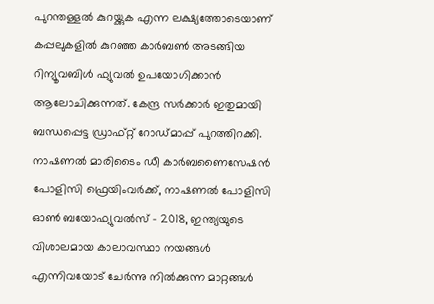പുറന്തള്ളൽ കുറയ്ക്കുക എന്ന ലക്ഷ്യത്തോടെയാണ് കപ്പലുകളിൽ കുറഞ്ഞ കാർബൺ അടങ്ങിയ റിന്യൂവബിൾ ഫ്യുവൽ ഉപയോഗിക്കാൻ ആലോചിക്കുന്നത്. കേന്ദ്ര സർക്കാർ ഇതുമായി ബന്ധപ്പെട്ട ഡ്രാഫ്റ്റ് റോഡ്മാപ്പ് പുറത്തിറക്കി. നാഷണൽ മാരിടൈം ഡീ കാർബണൈസേഷൻ പോളിസി ഫ്രെയിംവർക്ക്, നാഷണൽ പോളിസി ഓൺ ബയോഫ്യുവൽസ് – 2018, ഇന്ത്യയുടെ വിശാലമായ കാലാവസ്ഥാ നയങ്ങൾ എന്നിവയോട് ചേർന്നു നിൽക്കുന്ന മാറ്റങ്ങൾ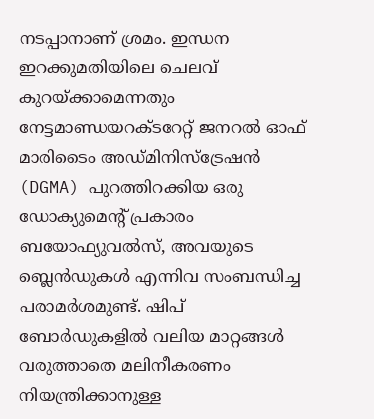നടപ്പാനാണ് ശ്രമം. ഇന്ധന ഇറക്കുമതിയിലെ ചെലവ് കുറയ്ക്കാമെന്നതും നേട്ടമാണ്ഡയറക്ടറേറ്റ് ജനറൽ ഓഫ് മാരിടൈം അഡ്മിനിസ്ട്രേഷൻ (DGMA) പുറത്തിറക്കിയ ഒരു ഡോക്യുമെന്റ് പ്രകാരം ബയോഫ്യുവൽസ്, അവയുടെ ബ്ലെൻഡുകൾ എന്നിവ സംബന്ധിച്ച പരാമർശമുണ്ട്. ഷിപ് ബോർഡുകളിൽ വലിയ മാറ്റങ്ങൾ വരുത്താതെ മലിനീകരണം നിയന്ത്രിക്കാനുള്ള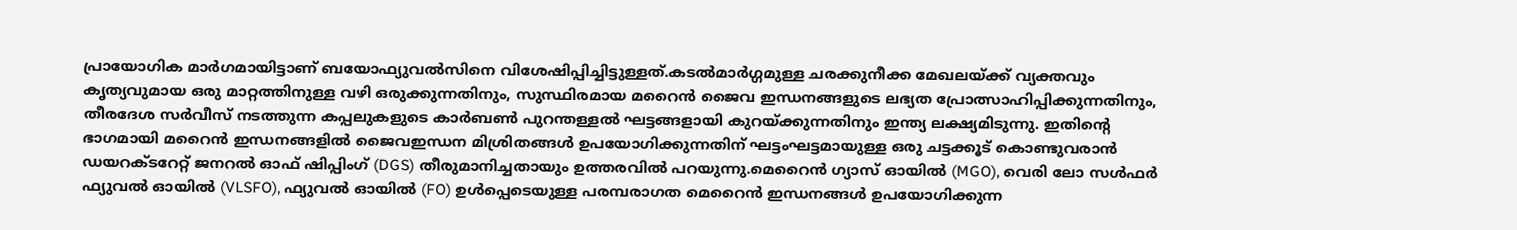പ്രായോഗിക മാർഗമായിട്ടാണ് ബയോഫ്യുവൽസിനെ വിശേഷിപ്പിച്ചിട്ടുള്ളത്.കടൽമാർഗ്ഗമുള്ള ചരക്കുനീക്ക മേഖലയ്ക്ക് വ്യക്തവും കൃത്യവുമായ ഒരു മാറ്റത്തിനുള്ള വഴി ഒരുക്കുന്നതിനും, സുസ്ഥിരമായ മറൈൻ ജൈവ ഇന്ധനങ്ങളുടെ ലഭ്യത പ്രോത്സാഹിപ്പിക്കുന്നതിനും, തീരദേശ സർവീസ് നടത്തുന്ന കപ്പലുകളുടെ കാർബൺ പുറന്തള്ളൽ ഘട്ടങ്ങളായി കുറയ്ക്കുന്നതിനും ഇന്ത്യ ലക്ഷ്യമിടുന്നു. ഇതിന്റെ ഭാഗമായി മറൈൻ ഇന്ധനങ്ങളിൽ ജൈവഇന്ധന മിശ്രിതങ്ങൾ ഉപയോഗിക്കുന്നതിന് ഘട്ടംഘട്ടമായുള്ള ഒരു ചട്ടക്കൂട് കൊണ്ടുവരാൻ ഡയറക്ടറേറ്റ് ജനറൽ ഓഫ് ഷിപ്പിംഗ് (DGS) തീരുമാനിച്ചതായും ഉത്തരവിൽ പറയുന്നു.മെറൈൻ ഗ്യാസ് ഓയിൽ (MGO), വെരി ലോ സൾഫർ ഫ്യുവൽ ഓയിൽ (VLSFO), ഫ്യുവൽ ഓയിൽ (FO) ഉൾപ്പെടെയുള്ള പരമ്പരാഗത മെറൈൻ ഇന്ധനങ്ങൾ ഉപയോഗിക്കുന്ന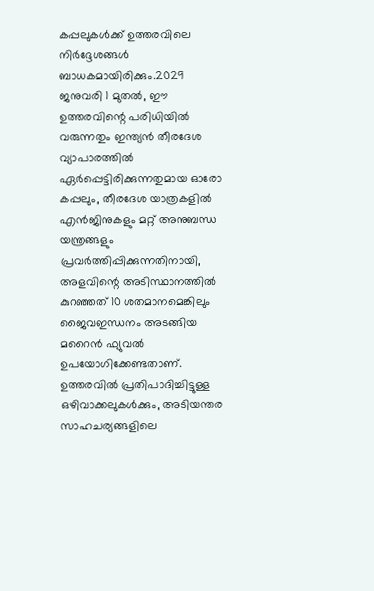കപ്പലുകൾക്ക് ഉത്തരവിലെ നിർദ്ദേശങ്ങൾ ബാധകമായിരിക്കും.2029 ജനുവരി 1 മുതൽ, ഈ ഉത്തരവിന്റെ പരിധിയിൽ വരുന്നതും ഇന്ത്യൻ തീരദേശ വ്യാപാരത്തിൽ ഏർപ്പെട്ടിരിക്കുന്നതുമായ ഓരോ കപ്പലും, തീരദേശ യാത്രകളിൽ എൻജിനുകളും മറ്റ് അനുബന്ധ യന്ത്രങ്ങളും പ്രവർത്തിപ്പിക്കുന്നതിനായി, അളവിന്റെ അടിസ്ഥാനത്തിൽ കുറഞ്ഞത് 10 ശതമാനമെങ്കിലും ജൈവഇന്ധനം അടങ്ങിയ മറൈൻ ഫ്യുവൽ ഉപയോഗിക്കേണ്ടതാണ്. ഉത്തരവിൽ പ്രതിപാദിച്ചിട്ടുള്ള ഒഴിവാക്കലുകൾക്കും, അടിയന്തര സാഹചര്യങ്ങളിലെ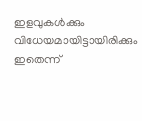ഇളവുകൾക്കും വിധേയമായിട്ടായിരിക്കും ഇതെന്ന്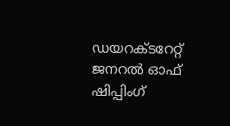ഡയറക്ടറേറ്റ് ജനറൽ ഓഫ് ഷിപ്പിംഗ്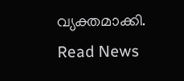വ്യക്തമാക്കി.
Read News